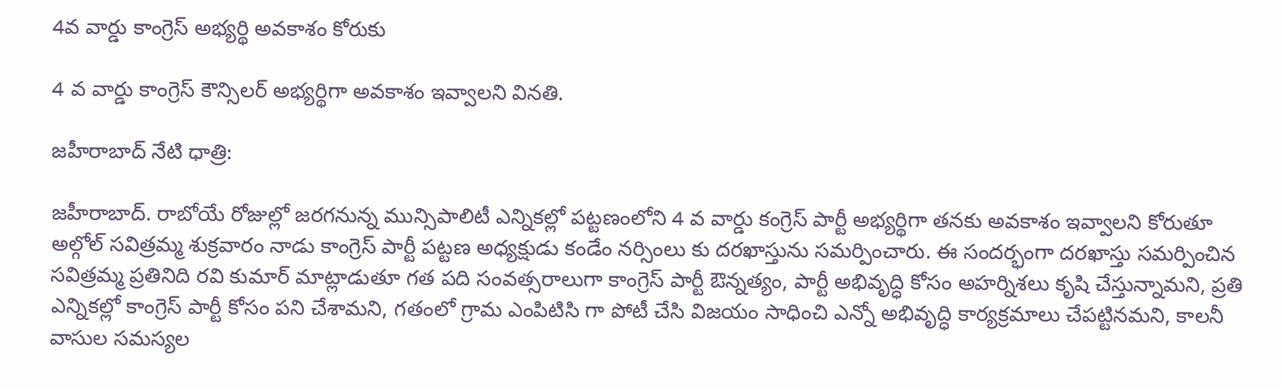4వ వార్డు కాంగ్రెస్ అభ్యర్థి అవకాశం కోరుకు

4 వ వార్డు కాంగ్రెస్ కౌన్సిలర్ అభ్యర్థిగా అవకాశం ఇవ్వాలని వినతి.

జహీరాబాద్ నేటి ధాత్రి:

జహీరాబాద్. రాబోయే రోజుల్లో జరగనున్న మున్సిపాలిటీ ఎన్నికల్లో పట్టణంలోని 4 వ వార్డు కంగ్రెస్ పార్టీ అభ్యర్థిగా తనకు అవకాశం ఇవ్వాలని కోరుతూ అల్గోల్ సవిత్రమ్మ శుక్రవారం నాడు కాంగ్రెస్ పార్టీ పట్టణ అధ్యక్షుడు కండేం నర్సింలు కు దరఖాస్తును సమర్పించారు. ఈ సందర్భంగా దరఖాస్తు సమర్పించిన సవిత్రమ్మ ప్రతినిది రవి కుమార్ మాట్లాడుతూ గత పది సంవత్సరాలుగా కాంగ్రెస్ పార్టీ ఔన్నత్యం, పార్టీ అభివృద్ధి కోసం అహర్నిశలు కృషి చేస్తున్నామని, ప్రతి ఎన్నికల్లో కాంగ్రెస్ పార్టీ కోసం పని చేశామని, గతంలో గ్రామ ఎంపిటిసి గా పోటీ చేసి విజయం సాధించి ఎన్నో అభివృద్ధి కార్యక్రమాలు చేపట్టినమని, కాలనీ వాసుల సమస్యల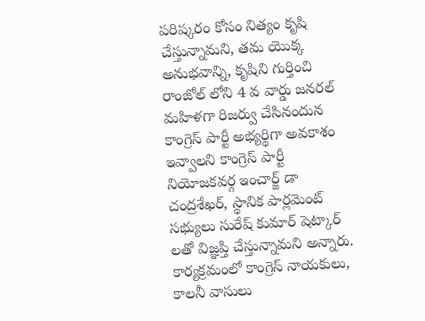పరిష్కరం కోసం నిత్యం కృషి చేస్తున్నామని, తమ యొక్క అనుభవాన్ని, కృషిని గుర్తించి రాంజోల్ లోని 4 వ వార్డు జనరల్ మహిళగా రిజర్వు చేసినందున కాంగ్రెస్ పార్టీ అభ్యర్థిగా అవకాశం ఇవ్వాలని కాంగ్రెస్ పార్టీ నియోజకవర్గ ఇంచార్జ్ డా చంద్రశేఖర్, స్థానిక పార్లమెంట్ సభ్యులు సురేష్ కుమార్ షెట్కార్ లతో విజ్ఞప్తి చేస్తున్నామని అన్నారు. కార్యక్రమంలో కాంగ్రెస్ నాయకులు, కాలనీ వాసులు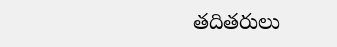తదితరులు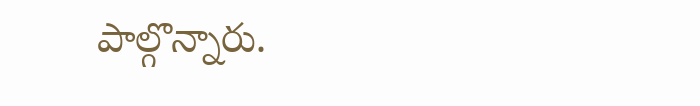పాల్గొన్నారు.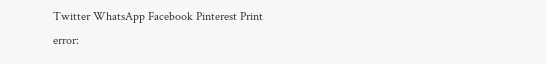Twitter WhatsApp Facebook Pinterest Print
error: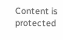Content is protected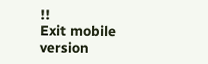!!
Exit mobile version